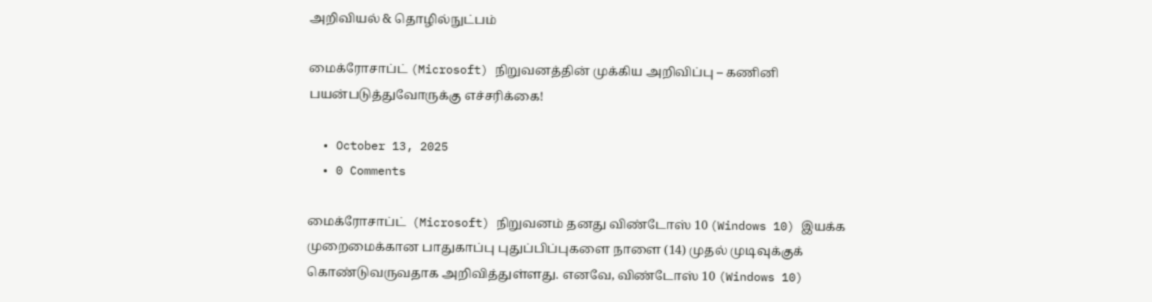அறிவியல் & தொழில்நுட்பம்

மைக்ரோசாப்ட் (Microsoft) நிறுவனத்தின் முக்கிய அறிவிப்பு – கணினி பயன்படுத்துவோருக்கு எச்சரிக்கை!

  • October 13, 2025
  • 0 Comments

மைக்ரோசாப்ட்  (Microsoft) நிறுவனம் தனது விண்டோஸ் 10 (Windows 10) இயக்க முறைமைக்கான பாதுகாப்பு புதுப்பிப்புகளை நாளை (14) முதல் முடிவுக்குக் கொண்டுவருவதாக அறிவித்துள்ளது. எனவே, விண்டோஸ் 10 (Windows 10)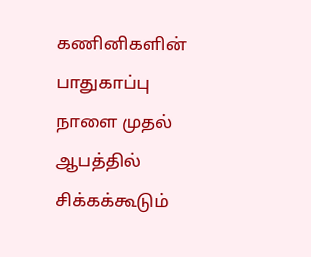கணினிகளின் பாதுகாப்பு நாளை முதல் ஆபத்தில் சிக்கக்கூடும்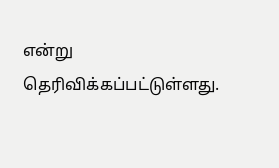என்று தெரிவிக்கப்பட்டுள்ளது.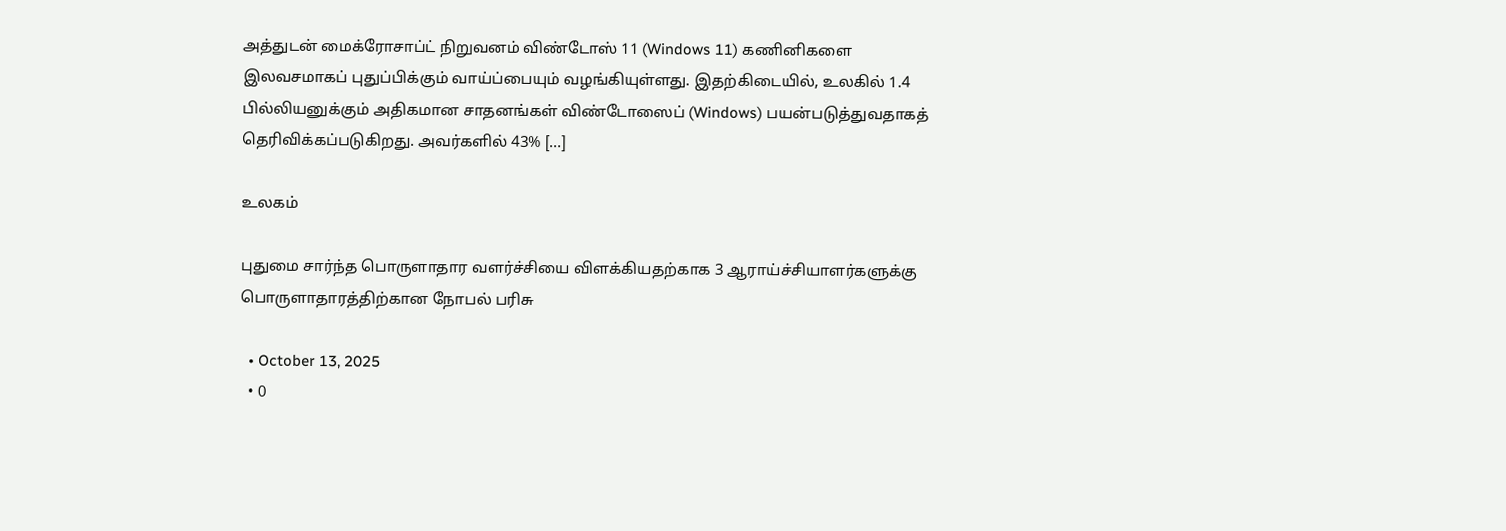அத்துடன் மைக்ரோசாப்ட் நிறுவனம் விண்டோஸ் 11 (Windows 11) கணினிகளை இலவசமாகப் புதுப்பிக்கும் வாய்ப்பையும் வழங்கியுள்ளது. இதற்கிடையில், உலகில் 1.4 பில்லியனுக்கும் அதிகமான சாதனங்கள் விண்டோஸைப் (Windows) பயன்படுத்துவதாகத் தெரிவிக்கப்படுகிறது. அவர்களில் 43% […]

உலகம்

புதுமை சார்ந்த பொருளாதார வளர்ச்சியை விளக்கியதற்காக 3 ஆராய்ச்சியாளர்களுக்கு பொருளாதாரத்திற்கான நோபல் பரிசு

  • October 13, 2025
  • 0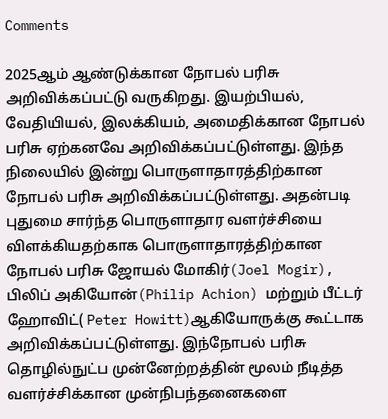Comments

2025ஆம் ஆண்டுக்கான நோபல் பரிசு அறிவிக்கப்பட்டு வருகிறது. இயற்பியல், வேதியியல், இலக்கியம், அமைதிக்கான நோபல் பரிசு ஏற்கனவே அறிவிக்கப்பட்டுள்ளது. இந்த நிலையில் இன்று பொருளாதாரத்திற்கான நோபல் பரிசு அறிவிக்கப்பட்டுள்ளது. அதன்படி புதுமை சார்ந்த பொருளாதார வளர்ச்சியை விளக்கியதற்காக பொருளாதாரத்திற்கான நோபல் பரிசு ஜோயல் மோகிர்(Joel Mogir), பிலிப் அகியோன்(Philip Achion) மற்றும் பீட்டர் ஹோவிட்( Peter Howitt)ஆகியோருக்கு கூட்டாக அறிவிக்கப்பட்டுள்ளது. இந்நோபல் பரிசு தொழில்நுட்ப முன்னேற்றத்தின் மூலம் நீடித்த வளர்ச்சிக்கான முன்நிபந்தனைகளை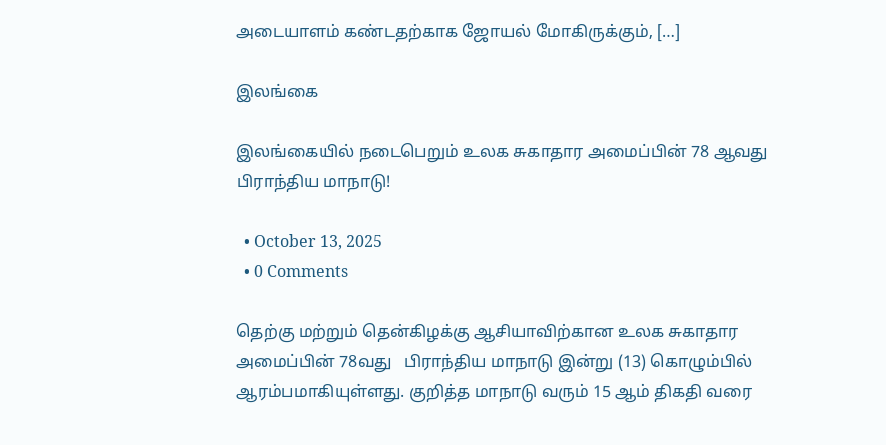அடையாளம் கண்டதற்காக ஜோயல் மோகிருக்கும், […]

இலங்கை

இலங்கையில் நடைபெறும் உலக சுகாதார அமைப்பின் 78 ஆவது பிராந்திய மாநாடு!

  • October 13, 2025
  • 0 Comments

தெற்கு மற்றும் தென்கிழக்கு ஆசியாவிற்கான உலக சுகாதார அமைப்பின் 78வது   பிராந்திய மாநாடு இன்று (13) கொழும்பில் ஆரம்பமாகியுள்ளது. குறித்த மாநாடு வரும் 15 ஆம் திகதி வரை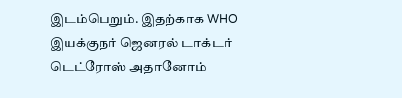இடம்பெறும். இதற்காக WHO இயக்குநர் ஜெனரல் டாக்டர் டெட்ரோஸ் அதானோம்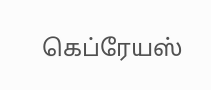கெப்ரேயஸ்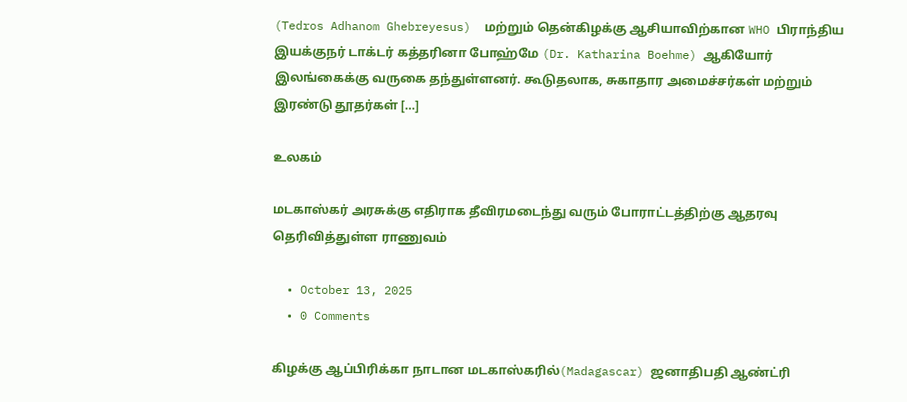(Tedros Adhanom Ghebreyesus)  மற்றும் தென்கிழக்கு ஆசியாவிற்கான WHO பிராந்திய இயக்குநர் டாக்டர் கத்தரினா போஹ்மே (Dr. Katharina Boehme) ஆகியோர் இலங்கைக்கு வருகை தந்துள்ளனர். கூடுதலாக, சுகாதார அமைச்சர்கள் மற்றும் இரண்டு தூதர்கள் […]

உலகம்

மடகாஸ்கர் அரசுக்கு எதிராக தீவிரமடைந்து வரும் போராட்டத்திற்கு ஆதரவு தெரிவித்துள்ள ராணுவம்

  • October 13, 2025
  • 0 Comments

கிழக்கு ஆப்பிரிக்கா நாடான மடகாஸ்கரில்(Madagascar) ஜனாதிபதி ஆண்ட்ரி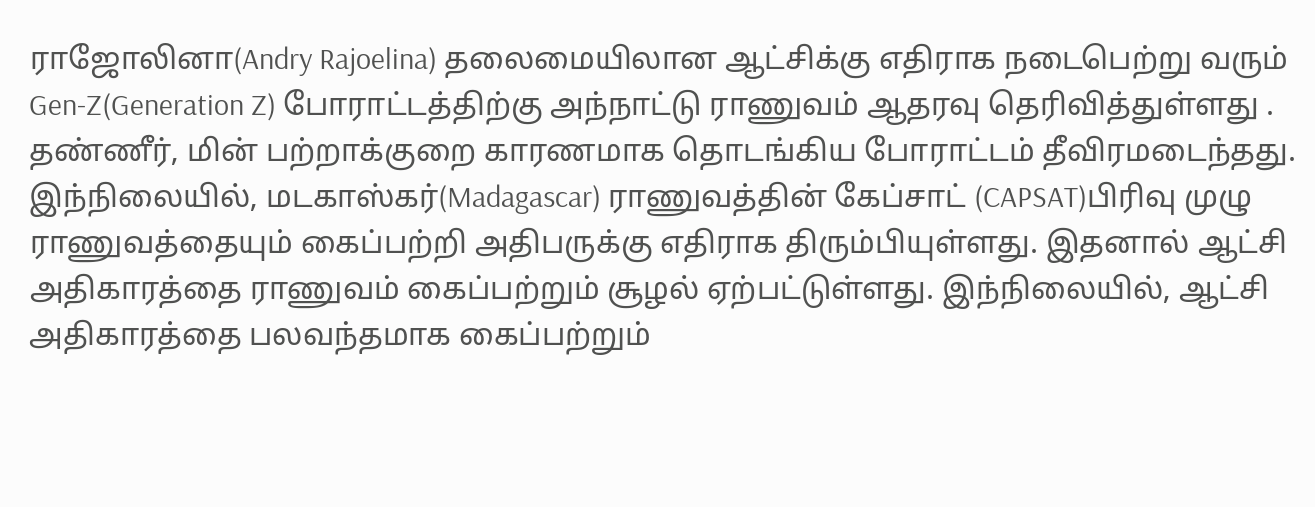ராஜோலினா(Andry Rajoelina) தலைமையிலான ஆட்சிக்கு எதிராக நடைபெற்று வரும் Gen-Z(Generation Z) போராட்டத்திற்கு அந்நாட்டு ராணுவம் ஆதரவு தெரிவித்துள்ளது . தண்ணீர், மின் பற்றாக்குறை காரணமாக தொடங்கிய போராட்டம் தீவிரமடைந்தது. இந்நிலையில், மடகாஸ்கர்(Madagascar) ராணுவத்தின் கேப்சாட் (CAPSAT)பிரிவு முழு ராணுவத்தையும் கைப்பற்றி அதிபருக்கு எதிராக திரும்பியுள்ளது. இதனால் ஆட்சி அதிகாரத்தை ராணுவம் கைப்பற்றும் சூழல் ஏற்பட்டுள்ளது. இந்நிலையில், ஆட்சி அதிகாரத்தை பலவந்தமாக கைப்பற்றும்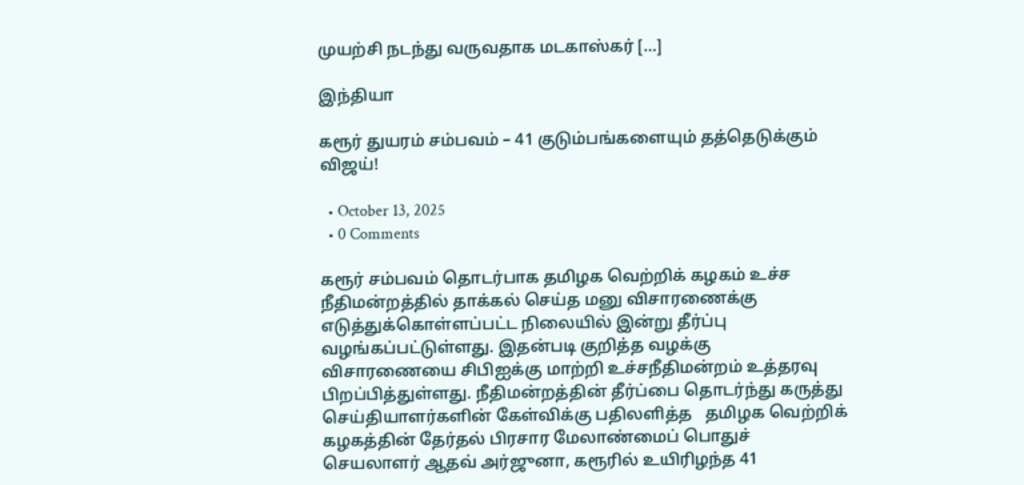முயற்சி நடந்து வருவதாக மடகாஸ்கர் […]

இந்தியா

கரூர் துயரம் சம்பவம் – 41 குடும்பங்களையும் தத்தெடுக்கும் விஜய்!

  • October 13, 2025
  • 0 Comments

கரூர் சம்பவம் தொடர்பாக தமிழக வெற்றிக் கழகம் உச்ச நீதிமன்றத்தில் தாக்கல் செய்த மனு விசாரணைக்கு எடுத்துக்கொள்ளப்பட்ட நிலையில் இன்று தீர்ப்பு வழங்கப்பட்டுள்ளது. இதன்படி குறித்த வழக்கு விசாரணையை சிபிஐக்கு மாற்றி உச்சநீதிமன்றம் உத்தரவு பிறப்பித்துள்ளது. நீதிமன்றத்தின் தீர்ப்பை தொடர்ந்து கருத்து செய்தியாளர்களின் கேள்விக்கு பதிலளித்த   தமிழக வெற்றிக் கழகத்தின் தேர்தல் பிரசார மேலாண்மைப் பொதுச் செயலாளர் ஆதவ் அர்ஜுனா, கரூரில் உயிரிழந்த 41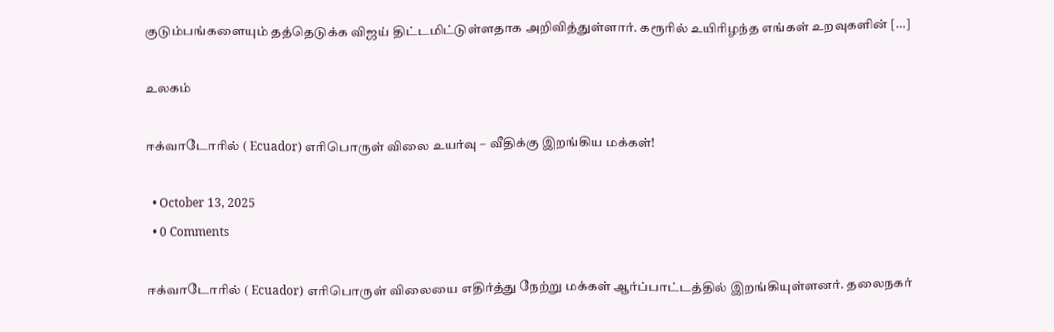குடும்பங்களையும் தத்தெடுக்க விஜய் திட்டமிட்டுள்ளதாக அறிவித்துள்ளார். கரூரில் உயிரிழந்த எங்கள் உறவுகளின் […]

உலகம்

ஈக்வாடோரில் ( Ecuador) எரிபொருள் விலை உயர்வு – வீதிக்கு இறங்கிய மக்கள்!

  • October 13, 2025
  • 0 Comments

ஈக்வாடோரில் ( Ecuador) எரிபொருள் விலையை எதிர்த்து நேற்று மக்கள் ஆர்ப்பாட்டத்தில் இறங்கியுள்ளனர். தலைநகர்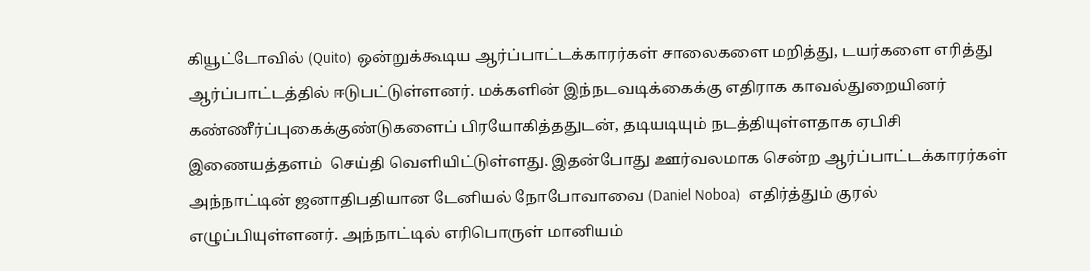கியூட்டோவில் (Quito) ஒன்றுக்கூடிய ஆர்ப்பாட்டக்காரர்கள் சாலைகளை மறித்து, டயர்களை எரித்து ஆர்ப்பாட்டத்தில் ஈடுபட்டுள்ளனர். மக்களின் இந்நடவடிக்கைக்கு எதிராக காவல்துறையினர் கண்ணீர்ப்புகைக்குண்டுகளைப் பிரயோகித்ததுடன், தடியடியும் நடத்தியுள்ளதாக ஏபிசி இணையத்தளம்  செய்தி வெளியிட்டுள்ளது. இதன்போது ஊர்வலமாக சென்ற ஆர்ப்பாட்டக்காரர்கள் அந்நாட்டின் ஜனாதிபதியான டேனியல் நோபோவாவை (Daniel Noboa)  எதிர்த்தும் குரல் எழுப்பியுள்ளனர். அந்நாட்டில் எரிபொருள் மானியம்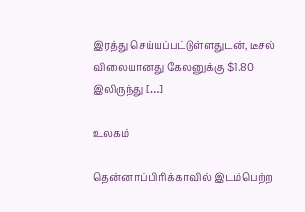இரத்து செய்யப்பட்டுள்ளதுடன், டீசல் விலையானது கேலனுக்கு $1.80 இலிருந்து […]

உலகம்

தென்னாப்பிரிக்காவில் இடம்பெற்ற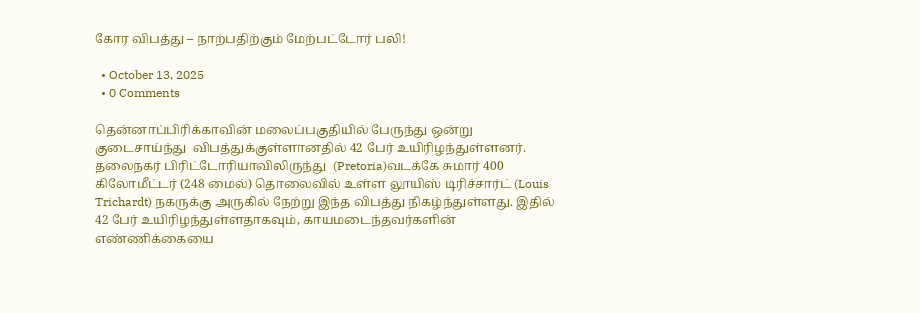கோர விபத்து – நாற்பதிற்கும் மேற்பட்டோர் பலி!

  • October 13, 2025
  • 0 Comments

தென்னாப்பிரிக்காவின் மலைப்பகுதியில் பேருந்து ஒன்று குடைசாய்ந்து  விபத்துக்குள்ளானதில் 42 பேர் உயிரிழந்துள்ளனர். தலைநகர் பிரிட்டோரியாவிலிருந்து  (Pretoria)வடக்கே சுமார் 400 கிலோமீட்டர் (248 மைல்) தொலைவில் உள்ள லூயிஸ் டிரிச்சார்ட் (Louis Trichardt) நகருக்கு அருகில் நேற்று இந்த விபத்து நிகழ்ந்துள்ளது. இதில் 42 பேர் உயிரிழந்துள்ளதாகவும், காயமடைந்தவர்களின் எண்ணிக்கையை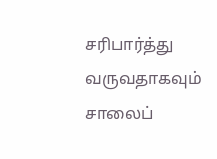சரிபார்த்து வருவதாகவும் சாலைப்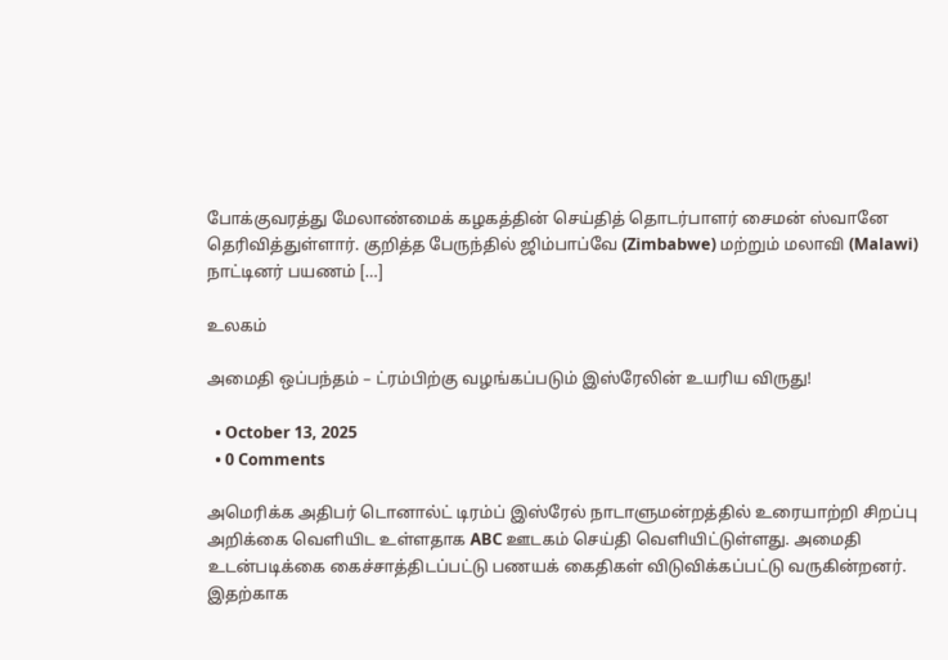போக்குவரத்து மேலாண்மைக் கழகத்தின் செய்தித் தொடர்பாளர் சைமன் ஸ்வானே தெரிவித்துள்ளார். குறித்த பேருந்தில் ஜிம்பாப்வே (Zimbabwe) மற்றும் மலாவி (Malawi) நாட்டினர் பயணம் […]

உலகம்

அமைதி ஒப்பந்தம் – ட்ரம்பிற்கு வழங்கப்படும் இஸ்ரேலின் உயரிய விருது!

  • October 13, 2025
  • 0 Comments

அமெரிக்க அதிபர் டொனால்ட் டிரம்ப் இஸ்ரேல் நாடாளுமன்றத்தில் உரையாற்றி சிறப்பு அறிக்கை வெளியிட உள்ளதாக ABC ஊடகம் செய்தி வெளியிட்டுள்ளது. அமைதி உடன்படிக்கை கைச்சாத்திடப்பட்டு பணயக் கைதிகள் விடுவிக்கப்பட்டு வருகின்றனர். இதற்காக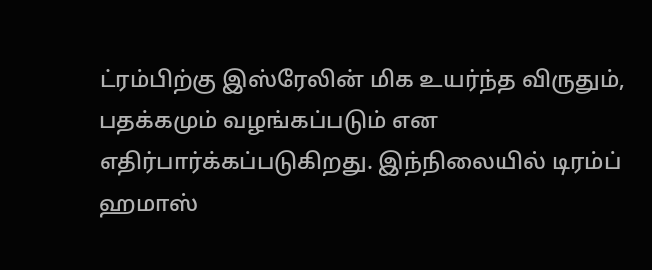ட்ரம்பிற்கு இஸ்ரேலின் மிக உயர்ந்த விருதும், பதக்கமும் வழங்கப்படும் என எதிர்பார்க்கப்படுகிறது. இந்நிலையில் டிரம்ப் ஹமாஸ்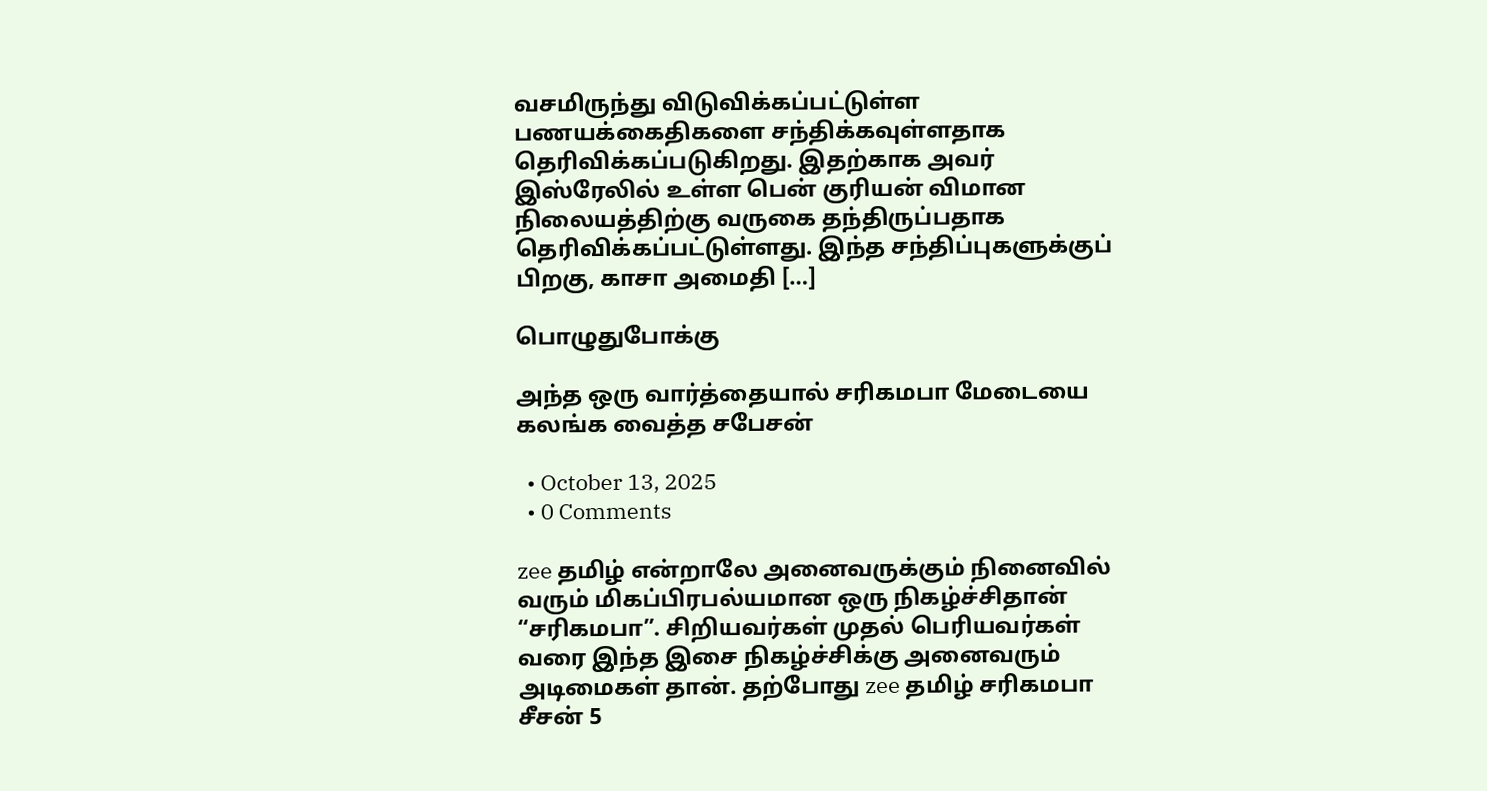வசமிருந்து விடுவிக்கப்பட்டுள்ள பணயக்கைதிகளை சந்திக்கவுள்ளதாக தெரிவிக்கப்படுகிறது. இதற்காக அவர்  இஸ்ரேலில் உள்ள பென் குரியன் விமான நிலையத்திற்கு வருகை தந்திருப்பதாக  தெரிவிக்கப்பட்டுள்ளது. இந்த சந்திப்புகளுக்குப் பிறகு, காசா அமைதி […]

பொழுதுபோக்கு

அந்த ஒரு வார்த்தையால் சரிகமபா மேடையை கலங்க வைத்த சபேசன்

  • October 13, 2025
  • 0 Comments

zee தமிழ் என்றாலே அனைவருக்கும் நினைவில் வரும் மிகப்பிரபல்யமான ஒரு நிகழ்ச்சிதான் “சரிகமபா”. சிறியவர்கள் முதல் பெரியவர்கள் வரை இந்த இசை நிகழ்ச்சிக்கு அனைவரும் அடிமைகள் தான். தற்போது zee தமிழ் சரிகமபா சீசன் 5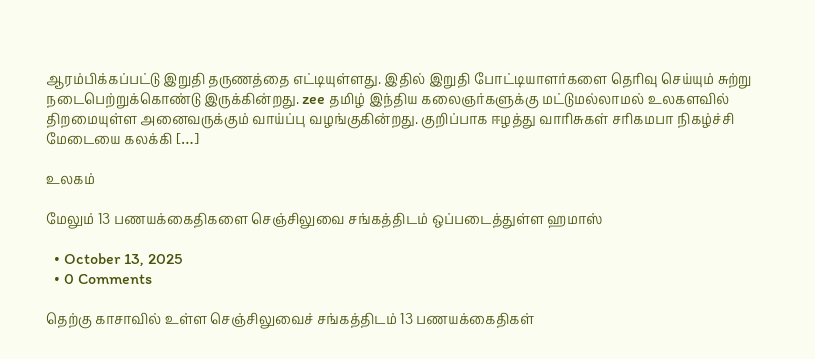ஆரம்பிக்கப்பட்டு இறுதி தருணத்தை எட்டியுள்ளது. இதில் இறுதி போட்டியாளர்களை தெரிவு செய்யும் சுற்று நடைபெற்றுக்கொண்டு இருக்கின்றது. zee தமிழ் இந்திய கலைஞர்களுக்கு மட்டுமல்லாமல் உலகளவில் திறமையுள்ள அனைவருக்கும் வாய்ப்பு வழங்குகின்றது. குறிப்பாக ஈழத்து வாரிசுகள் சரிகமபா நிகழ்ச்சி மேடையை கலக்கி […]

உலகம்

மேலும் 13 பணயக்கைதிகளை செஞ்சிலுவை சங்கத்திடம் ஒப்படைத்துள்ள ஹமாஸ்

  • October 13, 2025
  • 0 Comments

தெற்கு காசாவில் உள்ள செஞ்சிலுவைச் சங்கத்திடம் 13 பணயக்கைதிகள்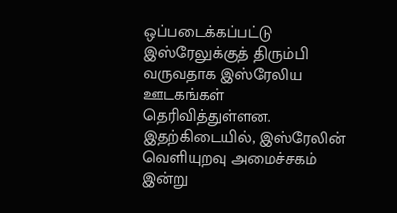ஒப்படைக்கப்பட்டு இஸ்ரேலுக்குத் திரும்பி வருவதாக இஸ்ரேலிய ஊடகங்கள் தெரிவித்துள்ளன. இதற்கிடையில், இஸ்ரேலின் வெளியுறவு அமைச்சகம் இன்று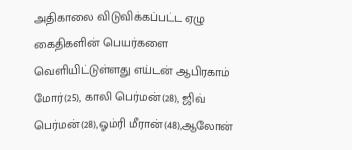அதிகாலை விடுவிக்கப்பட்ட ஏழு கைதிகளின் பெயர்களை வெளியிட்டுள்ளது எய்டன் ஆபிரகாம் மோர்(25), காலி பெர்மன்(28), ஜிவ் பெர்மன்(28),ஓம்ரி மீரான்(48),ஆலோன்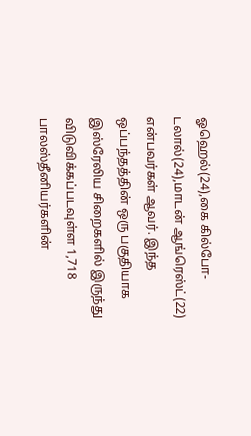ஓஹெல்(24),கை கில்போ-டலால்(24),மாடன் ஆங்ரெஸ்ட்(22) என்பவர்கள் ஆவர். இந்த ஒப்பந்தத்தின் ஒரு பகுதியாக இஸ்ரேலிய சிறைகளில் இருந்து விடுவிக்கப்படவுள்ள 1,718 பாலஸ்தீனியர்களின்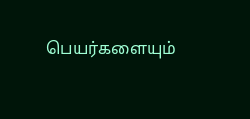பெயர்களையும்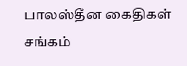பாலஸ்தீன கைதிகள் சங்கம்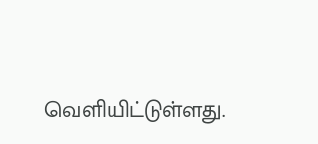வெளியிட்டுள்ளது.